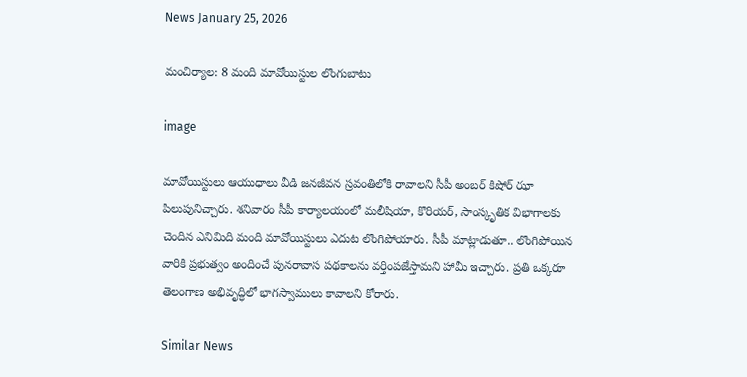News January 25, 2026

మంచిర్యాల: 8 మంది మావోయిస్టుల లొంగుబాటు

image

మావోయిస్టులు ఆయుధాలు వీడి జనజీవన స్రవంతిలోకి రావాలని సీపీ అంబర్ కిషోర్ ఝా పిలుపునిచ్చారు. శనివారం సీపీ కార్యాలయంలో మలీషియా, కొరియర్, సాంస్కృతిక విభాగాలకు చెందిన ఎనిమిది మంది మావోయిస్టులు ఎదుట లొంగిపోయారు. సీపీ మాట్లాడుతూ.. లొంగిపోయిన వారికి ప్రభుత్వం అందించే పునరావాస పథకాలను వర్తింపజేస్తామని హామీ ఇచ్చారు. ప్రతి ఒక్కరూ తెలంగాణ అభివృద్ధిలో భాగస్వాములు కావాలని కోరారు.

Similar News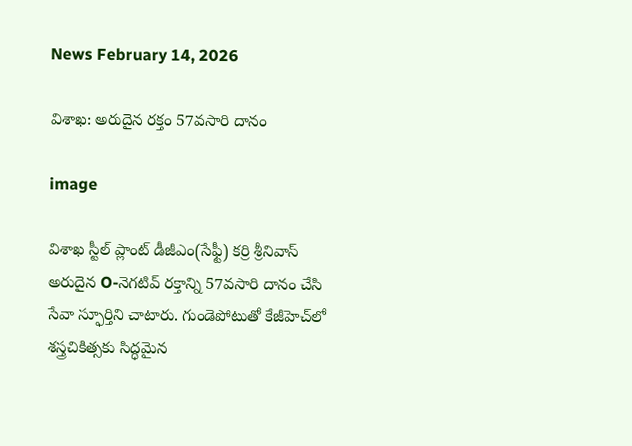News February 14, 2026

విశాఖ: అరుదైన రక్తం 57వసారి దానం

image

విశాఖ స్టీల్ ప్లాంట్ డీజీఎం(సేఫ్టీ) కర్రి శ్రీనివాస్ అరుదైన O-నెగటివ్ రక్తాన్ని 57వసారి దానం చేసి సేవా స్ఫూర్తిని చాటారు. గుండెపోటుతో కేజీహెచ్‌లో శస్త్రచికిత్సకు సిద్ధమైన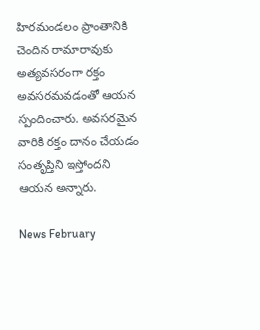హిరమండలం ప్రాంతానికి చెందిన రామారావుకు అత్యవసరంగా రక్తం అవసరమవడంతో ఆయన స్పందించారు. అవసరమైన వారికి రక్తం దానం చేయడం సంతృప్తిని ఇస్తోందని ఆయన అన్నారు.

News February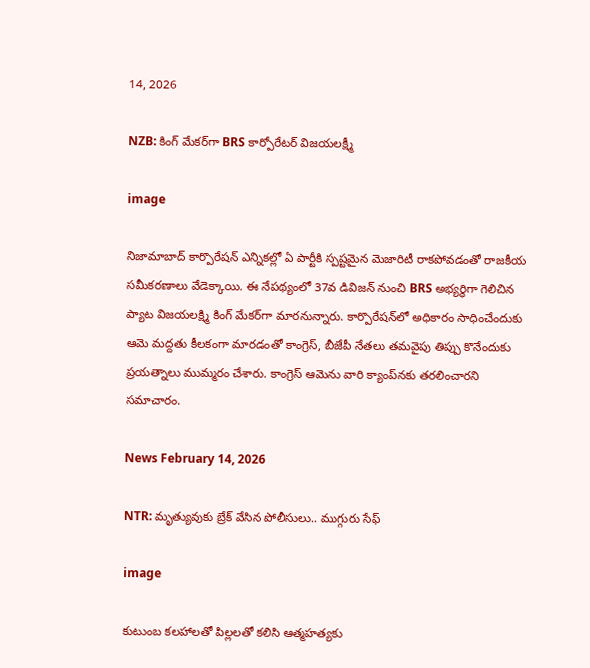14, 2026

NZB: కింగ్ మేకర్‌గా BRS కార్పోరేటర్ విజయలక్ష్మీ

image

నిజామాబాద్ కార్పొరేషన్ ఎన్నికల్లో ఏ పార్టీకి స్పష్టమైన మెజారిటీ రాకపోవడంతో రాజకీయ సమీకరణాలు వేడెక్కాయి. ఈ నేపథ్యంలో 37వ డివిజన్ నుంచి BRS అభ్యర్థిగా గెలిచిన ప్యాట విజయలక్ష్మి కింగ్ మేకర్‌గా మారనున్నారు. కార్పొరేషన్‌లో అధికారం సాధించేందుకు ఆమె మద్దతు కీలకంగా మారడంతో కాంగ్రెస్, బీజేపీ నేతలు తమవైపు తిప్పు కొనేందుకు ప్రయత్నాలు ముమ్మరం చేశారు. కాంగ్రెస్ ఆమెను వారి క్యాంప్‌నకు తరలించారని సమాచారం.

News February 14, 2026

NTR: మృత్యువుకు బ్రేక్ వేసిన పోలీసులు.. ముగ్గురు సేఫ్

image

కుటుంబ కలహాలతో పిల్లలతో కలిసి ఆత్మహత్యకు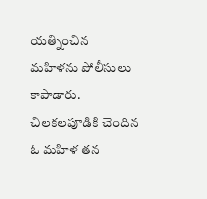యత్నించిన మహిళను పోలీసులు కాపాడారు. చిలకలపూడికి చెందిన ఓ మహిళ తన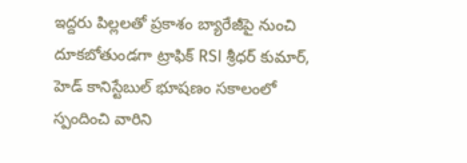ఇద్దరు పిల్లలతో ప్రకాశం బ్యారేజీపై నుంచి దూకబోతుండగా ట్రాఫిక్ RSI శ్రీధర్ కుమార్, హెడ్ కానిస్టేబుల్ భూషణం సకాలంలో స్పందించి వారిని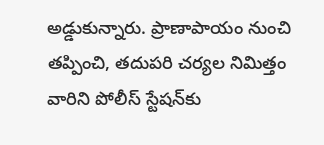అడ్డుకున్నారు. ప్రాణాపాయం నుంచి తప్పించి, తదుపరి చర్యల నిమిత్తం వారిని పోలీస్ స్టేషన్‌కు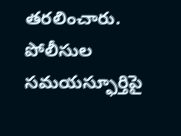తరలించారు. పోలీసుల సమయస్ఫూర్తిపై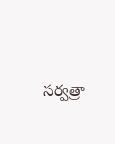సర్వత్రా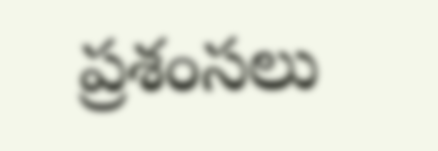ప్రశంసలు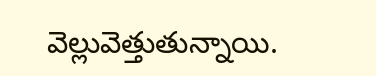వెల్లువెత్తుతున్నాయి.